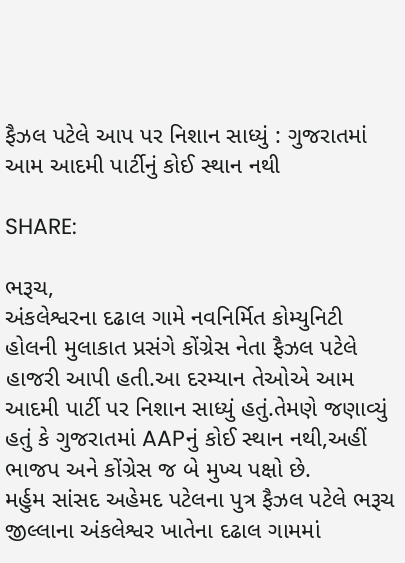ફૈઝલ પટેલે આપ પર નિશાન સાધ્યું : ગુજરાતમાં આમ આદમી પાર્ટીનું કોઈ સ્થાન નથી

SHARE:

ભરૂચ,
અંકલેશ્વરના દઢાલ ગામે નવનિર્મિત કોમ્યુનિટી હોલની મુલાકાત પ્રસંગે કોંગ્રેસ નેતા ફૈઝલ પટેલે હાજરી આપી હતી.આ દરમ્યાન તેઓએ આમ આદમી પાર્ટી પર નિશાન સાધ્યું હતું.તેમણે જણાવ્યું હતું કે ગુજરાતમાં AAPનું કોઈ સ્થાન નથી,અહીં ભાજપ અને કોંગ્રેસ જ બે મુખ્ય પક્ષો છે.
મર્હુમ સાંસદ અહેમદ પટેલના પુત્ર ફૈઝલ પટેલે ભરૂચ જીલ્લાના અંકલેશ્વર ખાતેના દઢાલ ગામમાં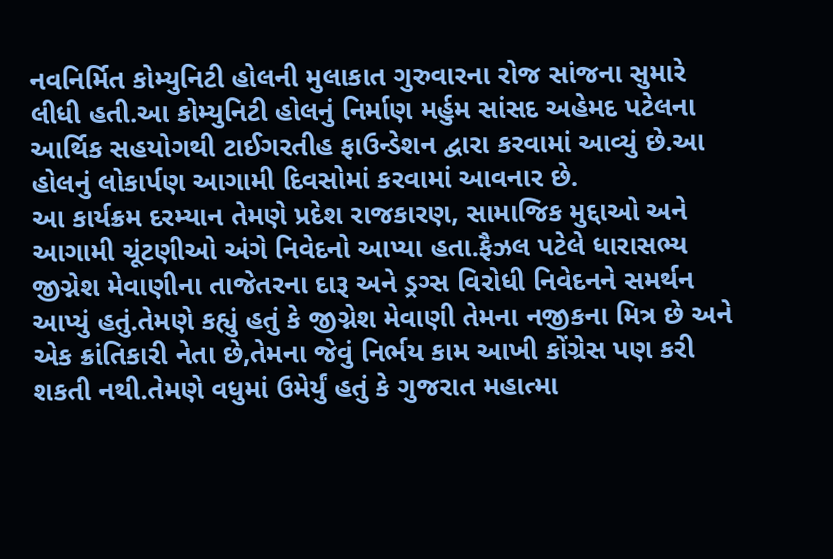નવનિર્મિત કોમ્યુનિટી હોલની મુલાકાત ગુરુવારના રોજ સાંજના સુમારે લીધી હતી.આ કોમ્યુનિટી હોલનું નિર્માણ મર્હુમ સાંસદ અહેમદ પટેલના આર્થિક સહયોગથી ટાઈગરતીહ ફાઉન્ડેશન દ્વારા કરવામાં આવ્યું છે.આ હોલનું લોકાર્પણ આગામી દિવસોમાં કરવામાં આવનાર છે.
આ કાર્યક્રમ દરમ્યાન તેમણે પ્રદેશ રાજકારણ, સામાજિક મુદ્દાઓ અને આગામી ચૂંટણીઓ અંગે નિવેદનો આપ્યા હતા.ફૈઝલ પટેલે ધારાસભ્ય જીગ્નેશ મેવાણીના તાજેતરના દારૂ અને ડ્રગ્સ વિરોધી નિવેદનને સમર્થન આપ્યું હતું.તેમણે કહ્યું હતું કે જીગ્નેશ મેવાણી તેમના નજીકના મિત્ર છે અને એક ક્રાંતિકારી નેતા છે,તેમના જેવું નિર્ભય કામ આખી કોંગ્રેસ પણ કરી શકતી નથી.તેમણે વધુમાં ઉમેર્યું હતું કે ગુજરાત મહાત્મા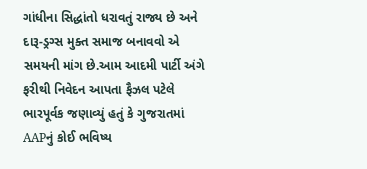ગાંધીના સિદ્ધાંતો ધરાવતું રાજ્ય છે અને દારૂ-ડ્રગ્સ મુક્ત સમાજ બનાવવો એ સમયની માંગ છે.આમ આદમી પાર્ટી અંગે ફરીથી નિવેદન આપતા ફૈઝલ પટેલે ભારપૂર્વક જણાવ્યું હતું કે ગુજરાતમાં AAPનું કોઈ ભવિષ્ય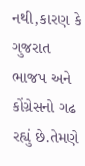નથી,કારણ કે ગુજરાત ભાજપ અને કોંગ્રેસનો ગઢ રહ્યું છે.તેમણે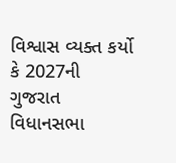વિશ્વાસ વ્યક્ત કર્યો કે 2027ની ગુજરાત વિધાનસભા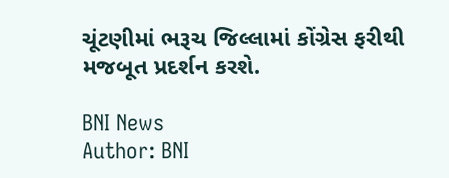ચૂંટણીમાં ભરૂચ જિલ્લામાં કોંગ્રેસ ફરીથી મજબૂત પ્રદર્શન કરશે.

BNI News
Author: BNI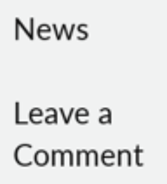News

Leave a Comment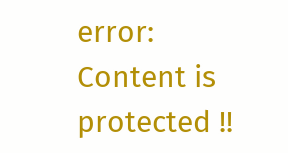error: Content is protected !!